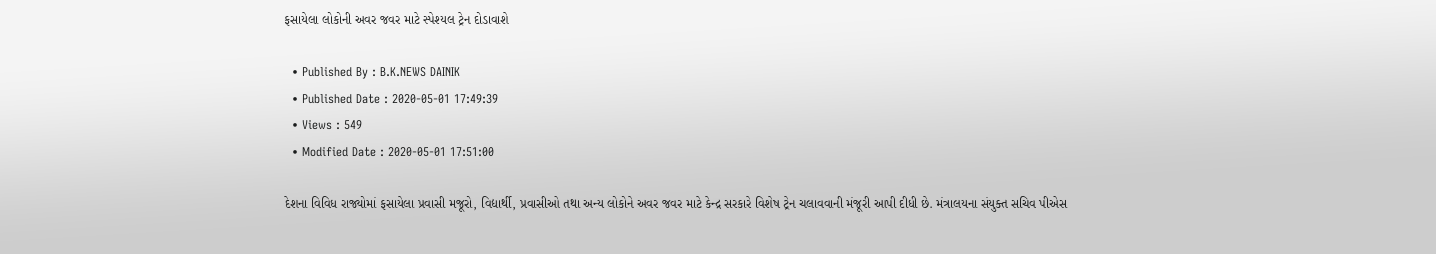ફસાયેલા લોકોની અવર જવર માટે સ્પેશ્યલ ટ્રેન દોડાવાશે

  • Published By : B.K.NEWS DAINIK
  • Published Date : 2020-05-01 17:49:39
  • Views : 549
  • Modified Date : 2020-05-01 17:51:00

દેશના વિવિધ રાજ્યોમાં ફસાયેલા પ્રવાસી મજૂરો, વિદ્યાર્થી, પ્રવાસીઓ તથા અન્ય લોકોને અવર જવર માટે કેન્દ્ર સરકારે વિશેષ ટ્રેન ચલાવવાની મંજૂરી આપી દીધી છે. મંત્રાલયના સંયુક્ત સચિવ પીએસ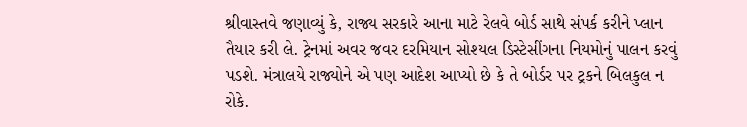શ્રીવાસ્તવે જણાવ્યું કે, રાજ્ય સરકારે આના માટે રેલવે બોર્ડ સાથે સંપર્ક કરીને પ્લાન તૈયાર કરી લે. ટ્રેનમાં અવર જવર દરમિયાન સોશ્યલ ડિસ્ટેસીંગના નિયમોનું પાલન કરવું પડશે. મંત્રાલયે રાજ્યોને એ પણ આદેશ આપ્યો છે કે તે બોર્ડર પર ટ્રકને બિલકુલ ન રોકે.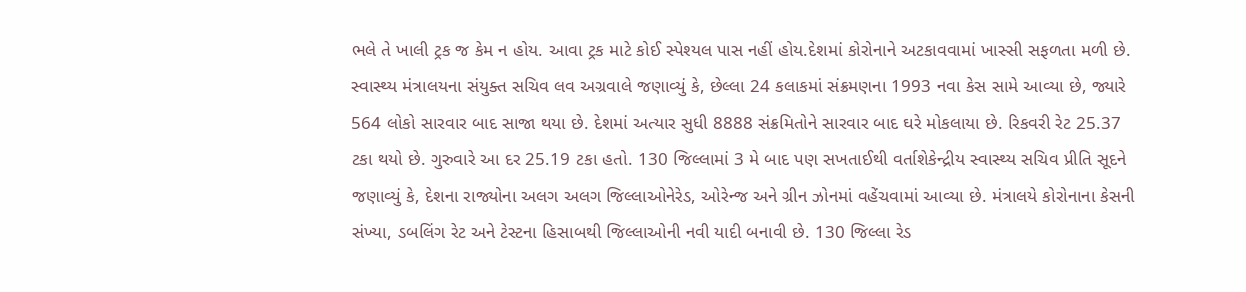ભલે તે ખાલી ટ્રક જ કેમ ન હોય. આવા ટ્રક માટે કોઈ સ્પેશ્યલ પાસ નહીં હોય.દેશમાં કોરોનાને અટકાવવામાં ખાસ્સી સફળતા મળી છે. સ્વાસ્થ્ય મંત્રાલયના સંયુક્ત સચિવ લવ અગ્રવાલે જણાવ્યું કે, છેલ્લા 24 કલાકમાં સંક્રમણના 1993 નવા કેસ સામે આવ્યા છે, જ્યારે 564 લોકો સારવાર બાદ સાજા થયા છે. દેશમાં અત્યાર સુધી 8888 સંક્રમિતોને સારવાર બાદ ઘરે મોકલાયા છે. રિકવરી રેટ 25.37 ટકા થયો છે. ગુરુવારે આ દર 25.19 ટકા હતો. 130 જિલ્લામાં 3 મે બાદ પણ સખતાઈથી વર્તાશેકેન્દ્રીય સ્વાસ્થ્ય સચિવ પ્રીતિ સૂદને જણાવ્યું કે, દેશના રાજ્યોના અલગ અલગ જિલ્લાઓનેરેડ, ઓરેન્જ અને ગ્રીન ઝોનમાં વહેંચવામાં આવ્યા છે. મંત્રાલયે કોરોનાના કેસની સંખ્યા, ડબલિંગ રેટ અને ટેસ્ટના હિસાબથી જિલ્લાઓની નવી યાદી બનાવી છે. 130 જિલ્લા રેડ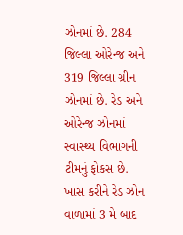ઝોનમાં છે. 284 જિલ્લા ઓરેન્જ અને 319 જિલ્લા ગ્રીન ઝોનમાં છે. રેડ અને ઓરેન્જ ઝોનમાં સ્વાસ્થ્ય વિભાગની ટીમનું ફોકસ છે. ખાસ કરીને રેડ ઝોન વાળામાં 3 મે બાદ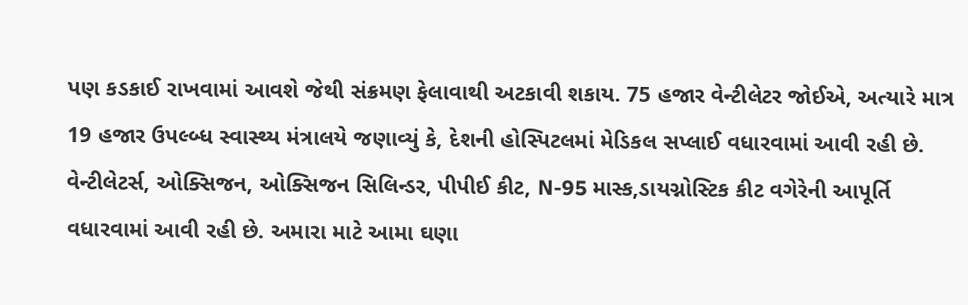પણ કડકાઈ રાખવામાં આવશે જેથી સંક્રમણ ફેલાવાથી અટકાવી શકાય. 75 હજાર વેન્ટીલેટર જોઈએ, અત્યારે માત્ર 19 હજાર ઉપલ્બ્ધ સ્વાસ્થ્ય મંત્રાલયે જણાવ્યું કે, દેશની હોસ્પિટલમાં મેડિકલ સપ્લાઈ વધારવામાં આવી રહી છે. વેન્ટીલેટર્સ, ઓક્સિજન, ઓક્સિજન સિલિન્ડર, પીપીઈ કીટ, N-95 માસ્ક,ડાયગ્નોસ્ટિક કીટ વગેરેની આપૂર્તિ વધારવામાં આવી રહી છે. અમારા માટે આમા ઘણા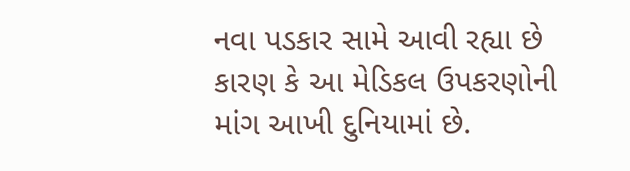નવા પડકાર સામે આવી રહ્યા છે કારણ કે આ મેડિકલ ઉપકરણોની માંગ આખી દુનિયામાં છે.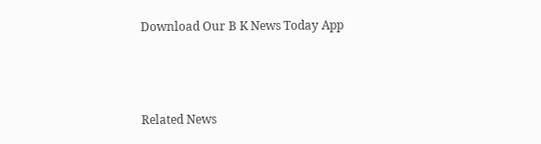Download Our B K News Today App



Related News